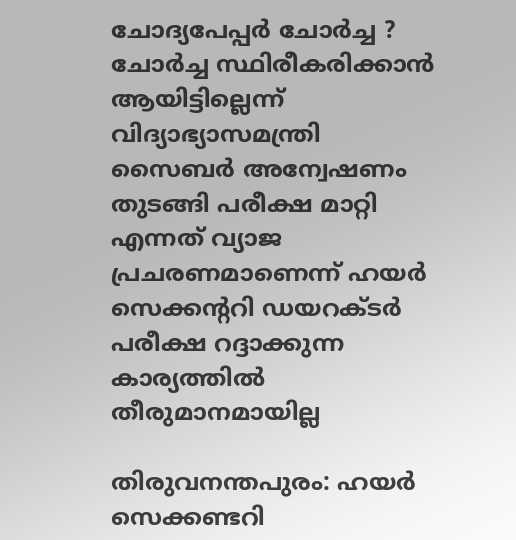ചോദ്യപേപ്പര്‍ ചോര്‍ച്ച ? ചോര്‍ച്ച സ്ഥിരീകരിക്കാന്‍ ആയിട്ടില്ലെന്ന് വിദ്യാഭ്യാസമന്ത്രി സൈബര്‍ അന്വേഷണം തുടങ്ങി പരീക്ഷ മാറ്റി എന്നത് വ്യാജ പ്രചരണമാണെന്ന് ഹയർ സെക്കന്ററി ഡയറക്ടർ പരീക്ഷ റദ്ദാക്കുന്ന കാര്യത്തില്‍ തീരുമാനമായില്ല

തിരുവനന്തപുരം: ഹയര്‍ സെക്കണ്ടറി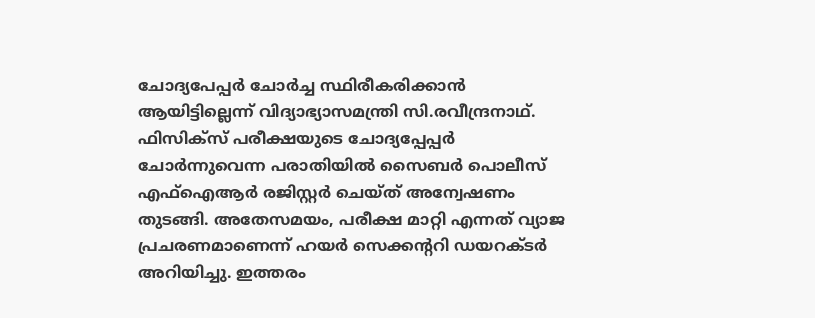ചോദ്യപേപ്പര്‍ ചോര്‍ച്ച സ്ഥിരീകരിക്കാന്‍ ആയിട്ടില്ലെന്ന് വിദ്യാഭ്യാസമന്ത്രി സി.രവീന്ദ്രനാഥ്. ഫിസിക്സ് പരീക്ഷയുടെ ചോദ്യപ്പേപ്പര്‍ ചോര്‍ന്നുവെന്ന പരാതിയില്‍ സൈബര്‍ പൊലീസ് എഫ്ഐആര്‍ രജിസ്റ്റർ ചെയ്ത് അന്വേഷണം തുടങ്ങി. അതേസമയം, പരീക്ഷ മാറ്റി എന്നത് വ്യാജ പ്രചരണമാണെന്ന് ഹയർ സെക്കന്ററി ഡയറക്ടർ അറിയിച്ചു. ഇത്തരം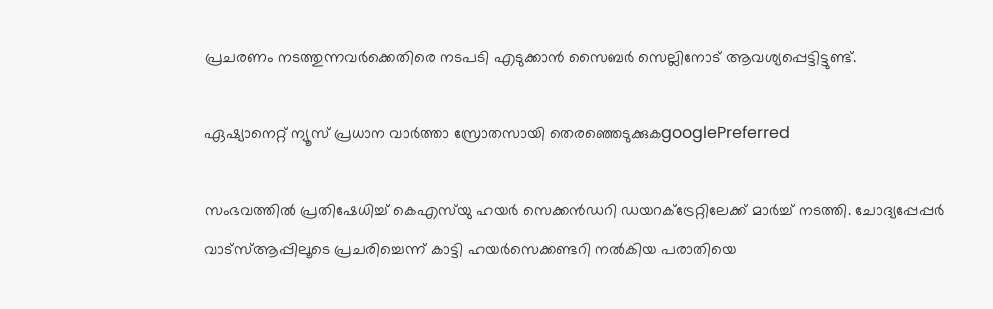പ്രചരണം നടത്തുന്നവർക്കെതിരെ നടപടി എടുക്കാൻ സൈബർ സെല്ലിനോട് ആവശ്യപ്പെട്ടിട്ടുണ്ട്.

ഏഷ്യാനെറ്റ് ന്യൂസ് പ്രധാന വാർത്താ സ്രോതസായി തെരഞ്ഞെടുക്കുകgooglePreferred

സംഭവത്തിൽ പ്രതിഷേധിച്ച് കെഎസ്‍യു ഹയർ സെക്കൻഡറി ഡയറക്ട്രേറ്റിലേക്ക് മാർച്ച് നടത്തി. ചോദ്യപ്പേപ്പര്‍ വാട്സ്ആപ്പിലൂടെ പ്രചരിച്ചെന്ന് കാട്ടി ഹയര്‍സെക്കണ്ടറി നല്‍കിയ പരാതിയെ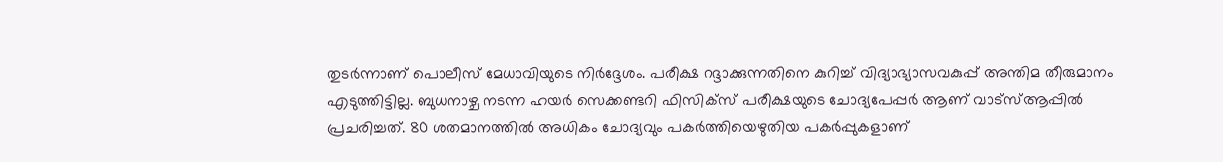തുടര്‍ന്നാണ് പൊലീസ് മേധാവിയുടെ നിര്‍ദ്ദേശം. പരീക്ഷ റദ്ദാക്കുന്നതിനെ കുറിച്ച് വിദ്യാഭ്യാസവകുപ്പ് അന്തിമ തീരുമാനം എടുത്തിട്ടില്ല. ബുധനാഴ്ച നടന്ന ഹയര്‍ സെക്കണ്ടറി ഫിസിക്സ് പരീക്ഷയുടെ ചോദ്യപേപ്പര്‍ ആണ് വാട്സ്ആപ്പില്‍ പ്രചരിച്ചത്. 80 ശതമാനത്തില്‍ അധികം ചോദ്യവും പകര്‍ത്തിയെഴുതിയ പകര്‍പ്പുകളാണ്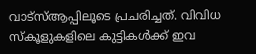വാട്സ്ആപ്പിലൂടെ പ്രചരിച്ചത്. വിവിധ സ്കൂളുകളിലെ കുട്ടികള്‍ക്ക് ഇവ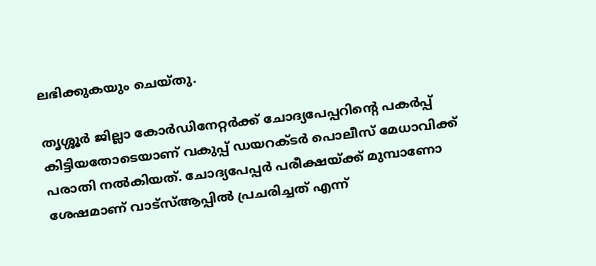ലഭിക്കുകയും ചെയ്തു.

തൃശ്ശൂര്‍ ജില്ലാ കോര്‍‍ഡിനേറ്റര്‍ക്ക് ചോദ്യപേപ്പറിന്റെ പകര്‍പ്പ് കിട്ടിയതോടെയാണ് വകുപ്പ് ഡയറക്ടര്‍ പൊലീസ് മേധാവിക്ക് പരാതി നല്‍കിയത്. ചോദ്യപേപ്പര്‍ പരീക്ഷയ്ക്ക് മുമ്പാണോ ശേഷമാണ് വാട്സ്ആപ്പില്‍ പ്രചരിച്ചത് എന്ന്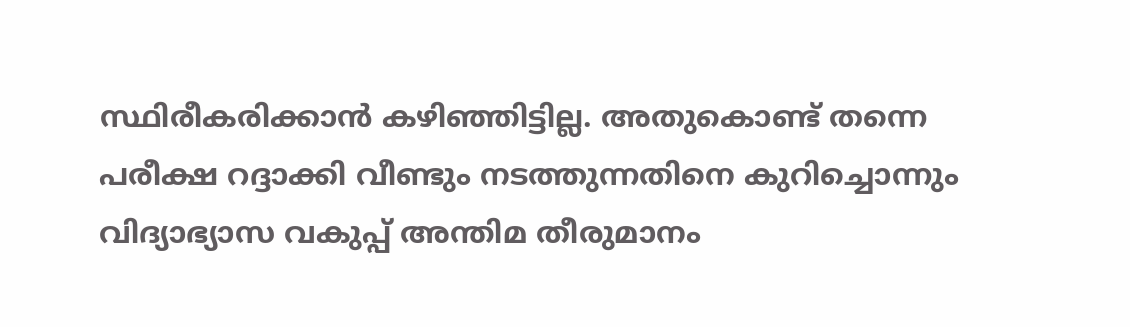സ്ഥിരീകരിക്കാന്‍ കഴിഞ്ഞിട്ടില്ല. അതുകൊണ്ട് തന്നെ പരീക്ഷ റദ്ദാക്കി വീണ്ടും നടത്തുന്നതിനെ കുറിച്ചൊന്നും വിദ്യാഭ്യാസ വകുപ്പ് അന്തിമ തീരുമാനം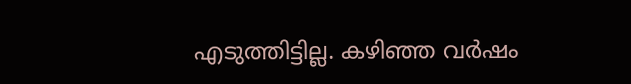എടുത്തിട്ടില്ല. കഴിഞ്ഞ വര്‍ഷം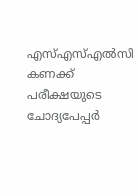എസ്എസ്എല്‍സി കണക്ക് പരീക്ഷയുടെ ചോദ്യപേപ്പര്‍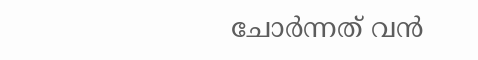ചോര്‍ന്നത് വന്‍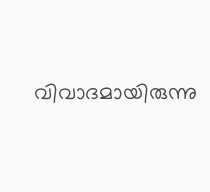വിവാദമായിരുന്നു